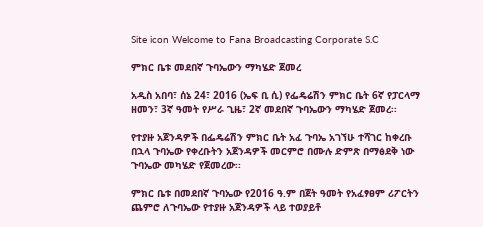Site icon Welcome to Fana Broadcasting Corporate S.C

ምክር ቤቱ መደበኛ ጉባኤውን ማካሄድ ጀመረ

አዲስ አበባ፣ ሰኔ 24፣ 2016 (ኤፍ ቢ ሲ) የፌዴሬሽን ምክር ቤት 6ኛ የፓርላማ ዘመን፣ 3ኛ ዓመት የሥራ ጊዜ፣ 2ኛ መደበኛ ጉባኤውን ማካሄድ ጀመረ፡፡

የተያዙ አጀንዳዎች በፌዴሬሽን ምክር ቤት አፈ ጉባኤ አገኘሁ ተሻገር ከቀረቡ በኋላ ጉባኤው የቀረቡትን አጀንዳዎች መርምሮ በሙሉ ድምጽ በማፅደቅ ነው ጉባኤው መካሄድ የጀመረው፡፡

ምክር ቤቱ በመደበኛ ጉባኤው የ2016 ዓ.ም በጀት ዓመት የአፈፃፀም ሪፖርትን ጨምሮ ለጉባኤው የተያዙ አጀንዳዎች ላይ ተወያይቶ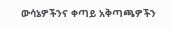ውሳኔዎችንና ቀጣይ አቅጣጫዎችን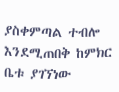ያስቀምጣል ተብሎ እንደሚጠበቅ ከምክር ቤቱ ያገኘነው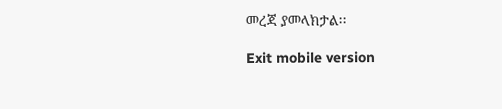መረጃ ያመላክታል፡፡

Exit mobile version